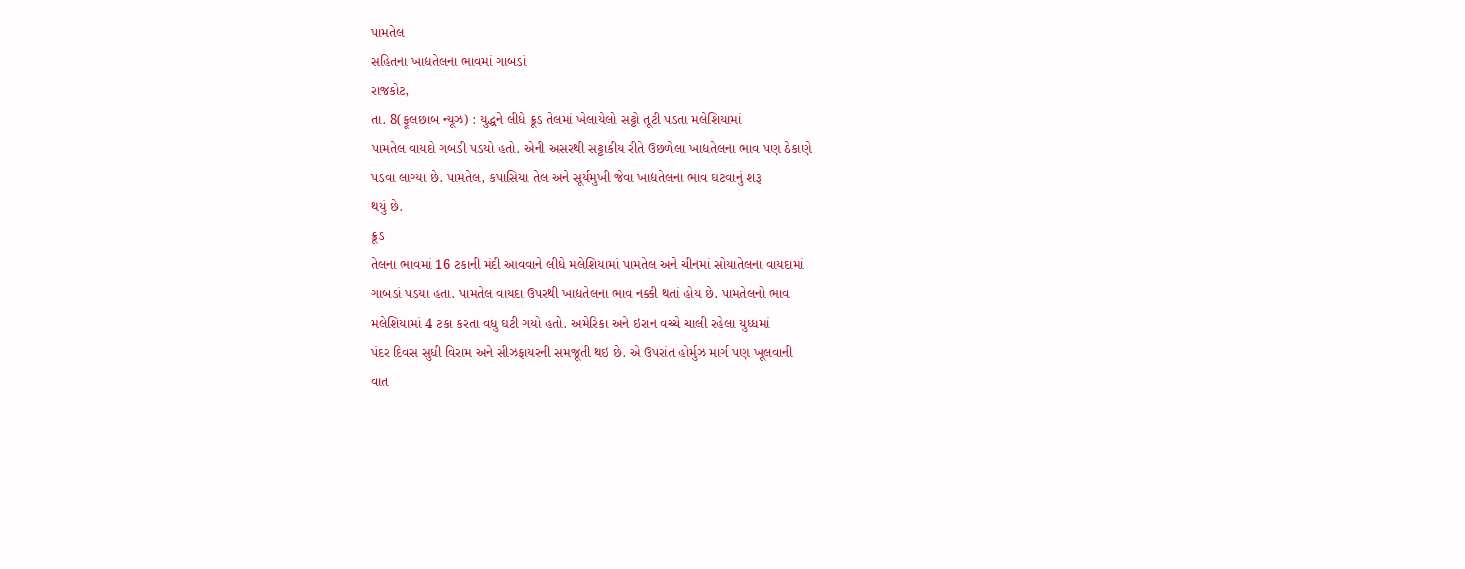પામતેલ
સહિતના ખાદ્યતેલના ભાવમાં ગાબડાં
રાજકોટ,
તા. 8(ફૂલછાબ ન્યૂઝ) : યુદ્ધને લીધે ક્રૂડ તેલમાં ખેલાયેલો સટ્ટો તૂટી પડતા મલેશિયામાં
પામતેલ વાયદો ગબડી પડયો હતો. એની અસરથી સટ્ટાકીય રીતે ઉછળેલા ખાદ્યતેલના ભાવ પણ ઠેકાણે
પડવા લાગ્યા છે. પામતેલ, કપાસિયા તેલ અને સૂર્યમુખી જેવા ખાદ્યતેલના ભાવ ઘટવાનું શરૂ
થયું છે.
ક્રૂડ
તેલના ભાવમાં 16 ટકાની મંદી આવવાને લીધે મલેશિયામાં પામતેલ અને ચીનમાં સોયાતેલના વાયદામાં
ગાબડાં પડયા હતા. પામતેલ વાયદા ઉપરથી ખાદ્યતેલના ભાવ નક્કી થતાં હોય છે. પામતેલનો ભાવ
મલેશિયામાં 4 ટકા કરતા વધુ ઘટી ગયો હતો. અમેરિકા અને ઇરાન વચ્ચે ચાલી રહેલા યુધ્ધમાં
પંદર દિવસ સુધી વિરામ અને સીઝફાયરની સમજૂતી થઇ છે. એ ઉપરાંત હોર્મુઝ માર્ગ પણ ખૂલવાની
વાત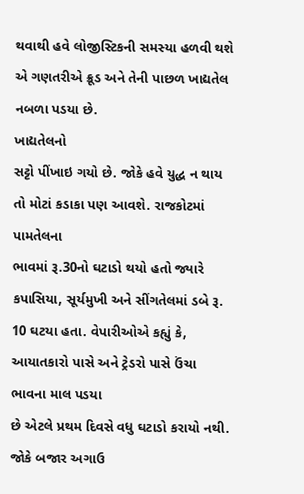થવાથી હવે લોજીસ્ટિકની સમસ્યા હળવી થશે એ ગણતરીએ ક્રૂડ અને તેની પાછળ ખાદ્યતેલ
નબળા પડયા છે.
ખાદ્યતેલનો
સટ્ટો પીંખાઇ ગયો છે. જોકે હવે યુદ્ધ ન થાય તો મોટાં કડાકા પણ આવશે. રાજકોટમાં પામતેલના
ભાવમાં રૂ.30નો ઘટાડો થયો હતો જ્યારે કપાસિયા, સૂર્યમુખી અને સીંગતેલમાં ડબે રૂ.
10 ઘટયા હતા. વેપારીઓએ કહ્યું કે, આયાતકારો પાસે અને ટ્રેડરો પાસે ઉંચા ભાવના માલ પડયા
છે એટલે પ્રથમ દિવસે વધુ ઘટાડો કરાયો નથી. જોકે બજાર અગાઉ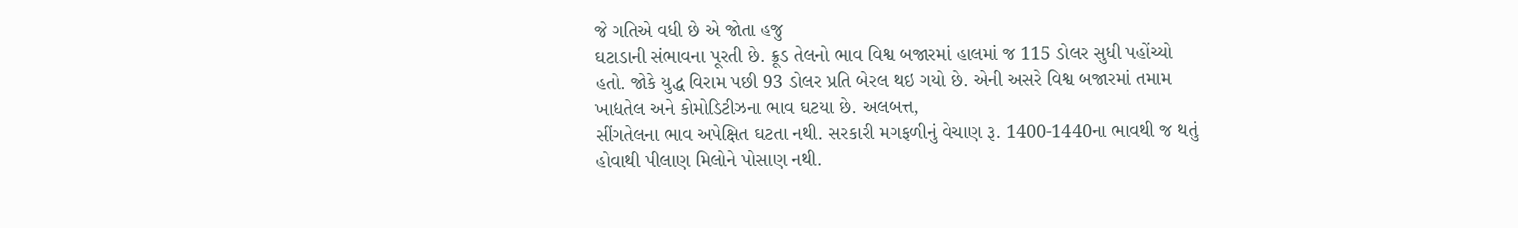જે ગતિએ વધી છે એ જોતા હજુ
ઘટાડાની સંભાવના પૂરતી છે. ક્રૂડ તેલનો ભાવ વિશ્વ બજારમાં હાલમાં જ 115 ડોલર સુધી પહોંચ્યો
હતો. જોકે યુદ્ધ વિરામ પછી 93 ડોલર પ્રતિ બેરલ થઇ ગયો છે. એની અસરે વિશ્વ બજારમાં તમામ
ખાદ્યતેલ અને કોમોડિટીઝના ભાવ ઘટયા છે. અલબત્ત,
સીંગતેલના ભાવ અપેક્ષિત ઘટતા નથી. સરકારી મગફળીનું વેચાણ રૂ. 1400-1440ના ભાવથી જ થતું
હોવાથી પીલાણ મિલોને પોસાણ નથી.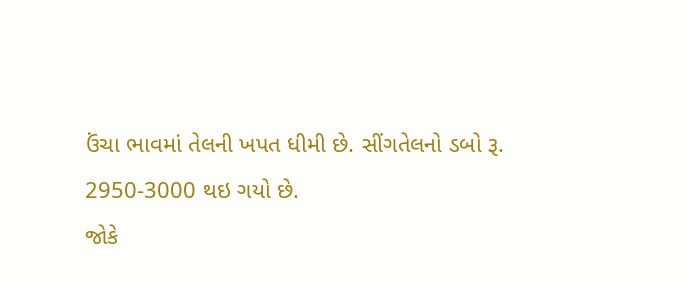ઉંચા ભાવમાં તેલની ખપત ધીમી છે. સીંગતેલનો ડબો રૂ.
2950-3000 થઇ ગયો છે.
જોકે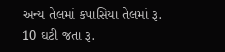અન્ય તેલમાં કપાસિયા તેલમાં રૂ. 10 ઘટી જતા રૂ.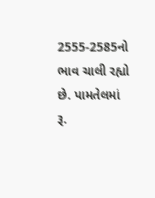2555-2585નો ભાવ ચાલી રહ્યો છે. પામતેલમાં
રૂ.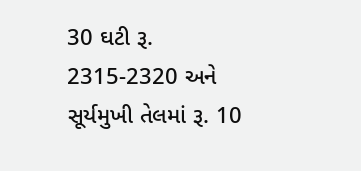30 ઘટી રૂ. 2315-2320 અને સૂર્યમુખી તેલમાં રૂ. 10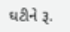ઘટીને રૂ.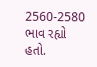2560-2580 ભાવ રહ્યો
હતો.